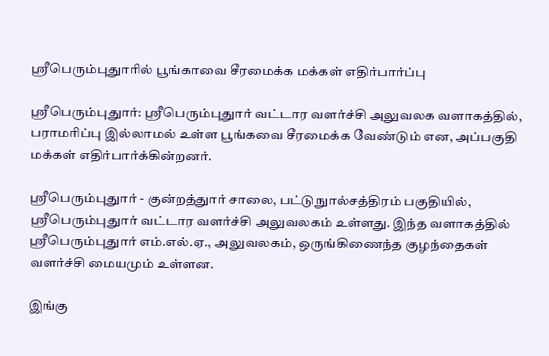ஸ்ரீபெரும்புதுாரில் பூங்காவை சீரமைக்க மக்கள் எதிர்பார்ப்பு

ஸ்ரீபெரும்புதுார்: ஸ்ரீபெரும்புதுார் வட்டார வளர்ச்சி அலுவலக வளாகத்தில், பராமரிப்பு இல்லாமல் உள்ள பூங்கவை சீரமைக்க வேண்டும் என, அப்பகுதி மக்கள் எதிர்பார்க்கின்றனர்.

ஸ்ரீபெரும்புதுார் - குன்றத்துார் சாலை, பட்டுநுால்சத்திரம் பகுதியில், ஸ்ரீபெரும்புதுார் வட்டார வளர்ச்சி அலுவலகம் உள்ளது. இந்த வளாகத்தில் ஸ்ரீபெரும்புதுார் எம்.எல்.ஏ., அலுவலகம், ஒருங்கிணைந்த குழந்தைகள் வளர்ச்சி மையமும் உள்ளன.

இங்கு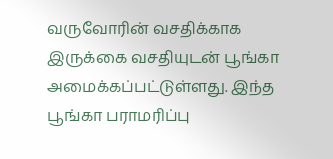வருவோரின் வசதிக்காக இருக்கை வசதியுடன் பூங்கா அமைக்கப்பட்டுள்ளது. இந்த பூங்கா பராமரிப்பு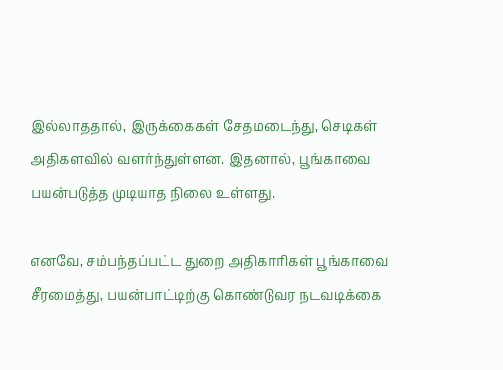இல்லாததால், இருக்கைகள் சேதமடைந்து, செடிகள் அதிகளவில் வளர்ந்துள்ளன. இதனால், பூங்காவை பயன்படுத்த முடியாத நிலை உள்ளது.

எனவே, சம்பந்தப்பட்ட துறை அதிகாரிகள் பூங்காவை சீரமைத்து, பயன்பாட்டிற்கு கொண்டுவர நடவடிக்கை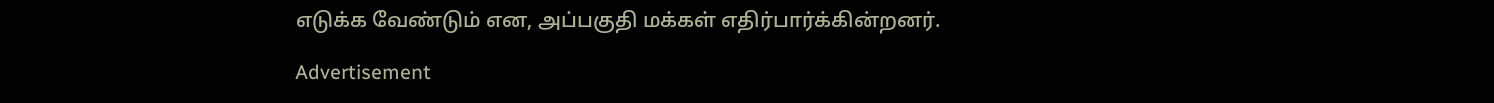எடுக்க வேண்டும் என, அப்பகுதி மக்கள் எதிர்பார்க்கின்றனர்.

Advertisement